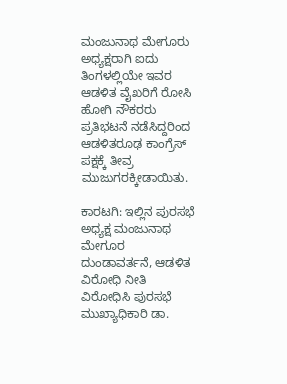ಮಂಜುನಾಥ ಮೇಗೂರು ಅಧ್ಯಕ್ಷರಾಗಿ ಐದು ತಿಂಗಳಲ್ಲಿಯೇ ಇವರ ಆಡಳಿತ ವೈಖರಿಗೆ ರೋಸಿ ಹೋಗಿ ನೌಕರರು ಪ್ರತಿಭಟನೆ ನಡೆಸಿದ್ದರಿಂದ ಆಡಳಿತರೂಢ ಕಾಂಗ್ರೆಸ್ ಪಕ್ಷಕ್ಕೆ ತೀವ್ರ ಮುಜುಗರಕ್ಕೀಡಾಯಿತು.

ಕಾರಟಗಿ: ಇಲ್ಲಿನ ಪುರಸಭೆ ಅಧ್ಯಕ್ಷ ಮಂಜುನಾಥ ಮೇಗೂರ ದುಂಡಾವರ್ತನೆ, ಆಡಳಿತ ವಿರೋಧಿ ನೀತಿ ವಿರೋಧಿಸಿ ಪುರಸಭೆ ಮುಖ್ಯಾಧಿಕಾರಿ ಡಾ.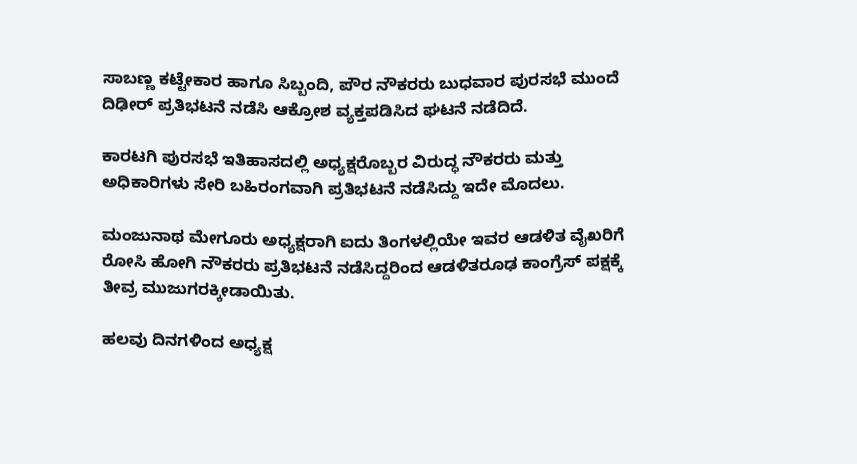ಸಾಬಣ್ಣ ಕಟ್ಟೇಕಾರ ಹಾಗೂ ಸಿಬ್ಬಂದಿ, ಪೌರ ನೌಕರರು ಬುಧವಾರ ಪುರಸಭೆ ಮುಂದೆ ದಿಢೀರ್‌ ಪ್ರತಿಭಟನೆ ನಡೆಸಿ ಆಕ್ರೋಶ ವ್ಯಕ್ತಪಡಿಸಿದ ಘಟನೆ ನಡೆದಿದೆ.

ಕಾರಟಗಿ ಪುರಸಭೆ ಇತಿಹಾಸದಲ್ಲಿ ಅಧ್ಯಕ್ಷರೊಬ್ಬರ ವಿರುದ್ಧ ನೌಕರರು ಮತ್ತು ಅಧಿಕಾರಿಗಳು ಸೇರಿ ಬಹಿರಂಗವಾಗಿ ಪ್ರತಿಭಟನೆ ನಡೆಸಿದ್ದು ಇದೇ ಮೊದಲು.

ಮಂಜುನಾಥ ಮೇಗೂರು ಅಧ್ಯಕ್ಷರಾಗಿ ಐದು ತಿಂಗಳಲ್ಲಿಯೇ ಇವರ ಆಡಳಿತ ವೈಖರಿಗೆ ರೋಸಿ ಹೋಗಿ ನೌಕರರು ಪ್ರತಿಭಟನೆ ನಡೆಸಿದ್ದರಿಂದ ಆಡಳಿತರೂಢ ಕಾಂಗ್ರೆಸ್ ಪಕ್ಷಕ್ಕೆ ತೀವ್ರ ಮುಜುಗರಕ್ಕೀಡಾಯಿತು.

ಹಲವು ದಿನಗಳಿಂದ ಅಧ್ಯಕ್ಷ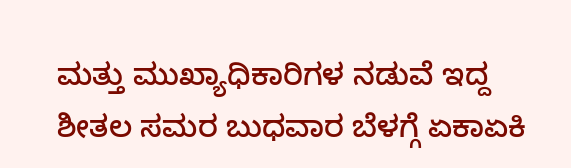ಮತ್ತು ಮುಖ್ಯಾಧಿಕಾರಿಗಳ ನಡುವೆ ಇದ್ದ ಶೀತಲ ಸಮರ ಬುಧವಾರ ಬೆಳಗ್ಗೆ ಏಕಾಏಕಿ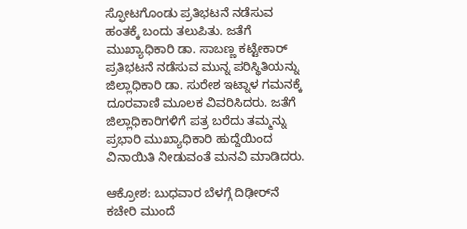ಸ್ಫೋಟಗೊಂಡು ಪ್ರತಿಭಟನೆ ನಡೆಸುವ ಹಂತಕ್ಕೆ ಬಂದು ತಲುಪಿತು. ಜತೆಗೆ ಮುಖ್ಯಾಧಿಕಾರಿ ಡಾ. ಸಾಬಣ್ಣ ಕಟ್ಟೇಕಾರ್ ಪ್ರತಿಭಟನೆ ನಡೆಸುವ ಮುನ್ನ ಪರಿಸ್ಥಿತಿಯನ್ನು ಜಿಲ್ಲಾಧಿಕಾರಿ ಡಾ. ಸುರೇಶ ಇಟ್ನಾಳ ಗಮನಕ್ಕೆ ದೂರವಾಣಿ ಮೂಲಕ ವಿವರಿಸಿದರು. ಜತೆಗೆ ಜಿಲ್ಲಾಧಿಕಾರಿಗಳಿಗೆ ಪತ್ರ ಬರೆದು ತಮ್ಮನ್ನು ಪ್ರಭಾರಿ ಮುಖ್ಯಾಧಿಕಾರಿ ಹುದ್ದೆಯಿಂದ ವಿನಾಯಿತಿ ನೀಡುವಂತೆ ಮನವಿ ಮಾಡಿದರು.

ಆಕ್ರೋಶ: ಬುಧವಾರ ಬೆಳಗ್ಗೆ ದಿಢೀರ್‌ನೆ ಕಚೇರಿ ಮುಂದೆ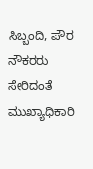ಸಿಬ್ಬಂದಿ, ಪೌರ ನೌಕರರು ಸೇರಿದಂತೆ ಮುಖ್ಯಾಧಿಕಾರಿ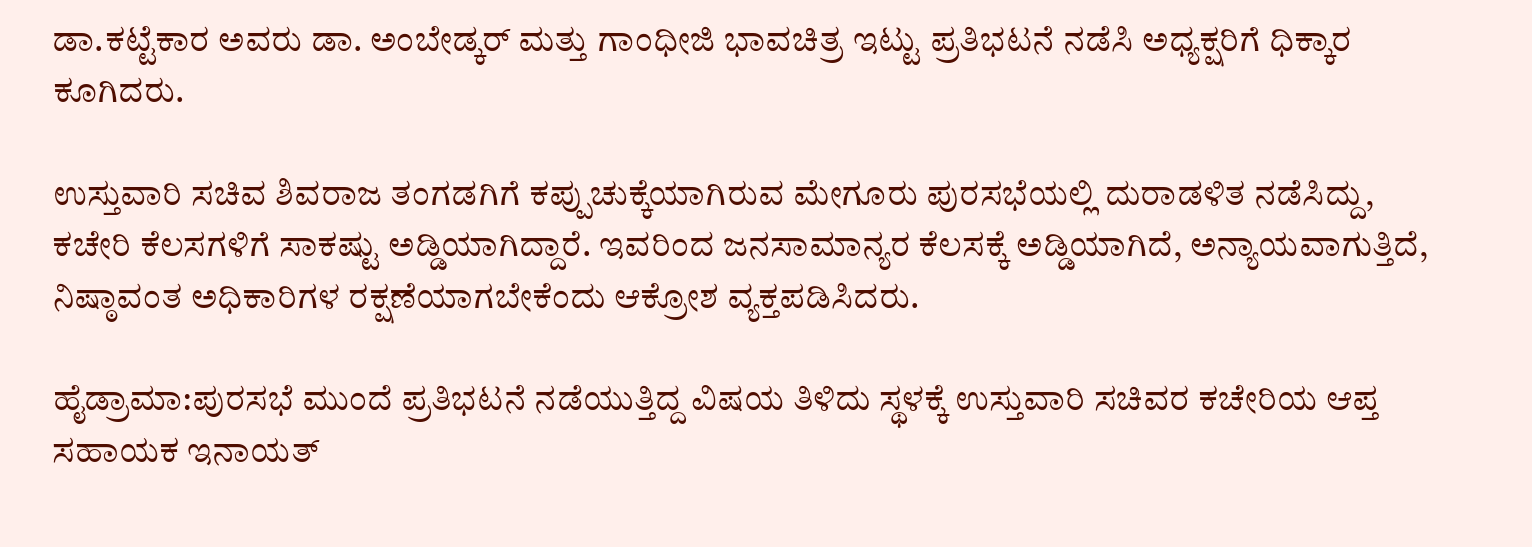ಡಾ.ಕಟ್ಟೆಕಾರ ಅವರು ಡಾ. ಅಂಬೇಡ್ಕರ್ ಮತ್ತು ಗಾಂಧೀಜಿ ಭಾವಚಿತ್ರ ಇಟ್ಟು ಪ್ರತಿಭಟನೆ ನಡೆಸಿ ಅಧ್ಯಕ್ಷರಿಗೆ ಧಿಕ್ಕಾರ ಕೂಗಿದರು.

ಉಸ್ತುವಾರಿ ಸಚಿವ ಶಿವರಾಜ ತಂಗಡಗಿಗೆ ಕಪ್ಪುಚುಕ್ಕೆಯಾಗಿರುವ ಮೇಗೂರು ಪುರಸಭೆಯಲ್ಲಿ ದುರಾಡಳಿತ ನಡೆಸಿದ್ದು, ಕಚೇರಿ ಕೆಲಸಗಳಿಗೆ ಸಾಕಷ್ಟು ಅಡ್ಡಿಯಾಗಿದ್ದಾರೆ. ಇವರಿಂದ ಜನಸಾಮಾನ್ಯರ ಕೆಲಸಕ್ಕೆ ಅಡ್ಡಿಯಾಗಿದೆ, ಅನ್ಯಾಯವಾಗುತ್ತಿದೆ, ನಿಷ್ಠಾವಂತ ಅಧಿಕಾರಿಗಳ ರಕ್ಷಣೆಯಾಗಬೇಕೆಂದು ಆಕ್ರೋಶ ವ್ಯಕ್ತಪಡಿಸಿದರು.

ಹೈಡ್ರಾಮಾ:ಪುರಸಭೆ ಮುಂದೆ ಪ್ರತಿಭಟನೆ ನಡೆಯುತ್ತಿದ್ದ ವಿಷಯ ತಿಳಿದು ಸ್ಥಳಕ್ಕೆ ಉಸ್ತುವಾರಿ ಸಚಿವರ ಕಚೇರಿಯ ಆಪ್ತ ಸಹಾಯಕ ಇನಾಯತ್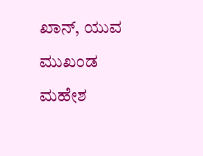ಖಾನ್, ಯುವ ಮುಖಂಡ ಮಹೇಶ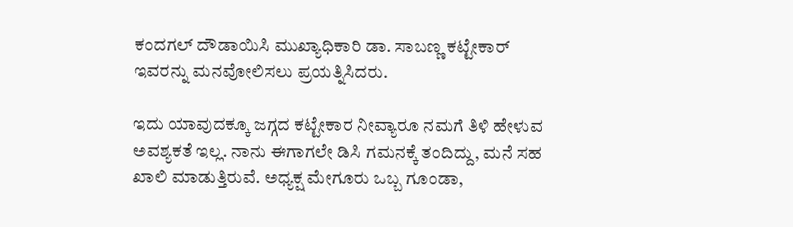ಕಂದಗಲ್ ದೌಡಾಯಿಸಿ ಮುಖ್ಯಾಧಿಕಾರಿ ಡಾ. ಸಾಬಣ್ಣ ಕಟ್ಟೇಕಾರ್ ಇವರನ್ನು ಮನವೋಲಿಸಲು ಪ್ರಯತ್ನಿಸಿದರು.

ಇದು ಯಾವುದಕ್ಕೂ ಜಗ್ಗದ ಕಟ್ಟೇಕಾರ ನೀವ್ಯಾರೂ ನಮಗೆ ತಿಳಿ ಹೇಳುವ ಅವಶ್ಯಕತೆ ಇಲ್ಲ. ನಾನು ಈಗಾಗಲೇ ಡಿಸಿ ಗಮನಕ್ಕೆ ತಂದಿದ್ದು, ಮನೆ ಸಹ ಖಾಲಿ ಮಾಡುತ್ತಿರುವೆ. ಅಧ್ಯಕ್ಷ ಮೇಗೂರು ಒಬ್ಬ ಗೂಂಡಾ,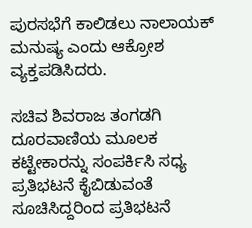ಪುರಸಭೆಗೆ ಕಾಲಿಡಲು ನಾಲಾಯಕ್ ಮನುಷ್ಯ ಎಂದು ಆಕ್ರೋಶ ವ್ಯಕ್ತಪಡಿಸಿದರು.

ಸಚಿವ ಶಿವರಾಜ ತಂಗಡಗಿ ದೂರವಾಣಿಯ ಮೂಲಕ ಕಟ್ಟೇಕಾರನ್ನು ಸಂಪರ್ಕಿಸಿ ಸಧ್ಯ ಪ್ರತಿಭಟನೆ ಕೈಬಿಡುವಂತೆ ಸೂಚಿಸಿದ್ದರಿಂದ ಪ್ರತಿಭಟನೆ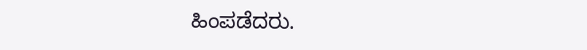ಹಿಂಪಡೆದರು.